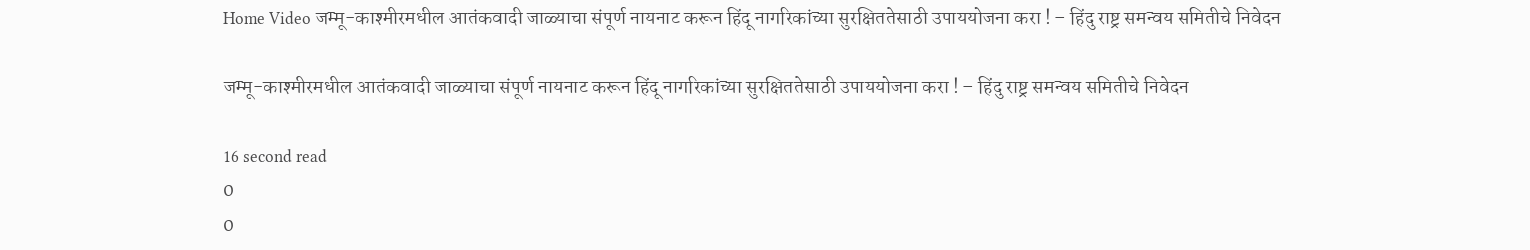Home Video जम्मू-काश्मीरमधील आतंकवादी जाळ्याचा संपूर्ण नायनाट करून हिंदू नागरिकांच्या सुरक्षिततेसाठी उपाययोजना करा ! – हिंदु राष्ट्र समन्वय समितीचे निवेदन

जम्मू-काश्मीरमधील आतंकवादी जाळ्याचा संपूर्ण नायनाट करून हिंदू नागरिकांच्या सुरक्षिततेसाठी उपाययोजना करा ! – हिंदु राष्ट्र समन्वय समितीचे निवेदन

16 second read
0
0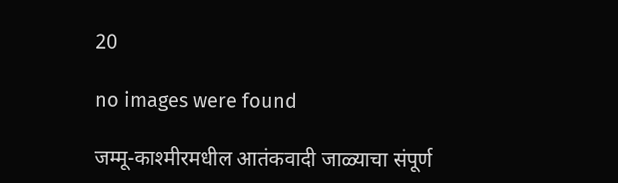20

no images were found

जम्मू-काश्मीरमधील आतंकवादी जाळ्याचा संपूर्ण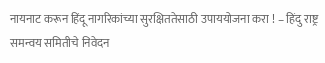नायनाट करून हिंदू नागरिकांच्या सुरक्षिततेसाठी उपाययोजना करा ! – हिंदु राष्ट्र समन्वय समितीचे निवेदन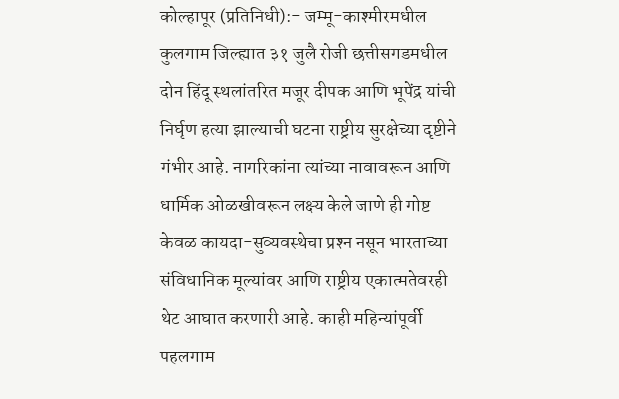कोल्हापूर (प्रतिनिधी):- जम्मू-काश्मीरमधील कुलगाम जिल्ह्यात ३१ जुलै रोजी छत्तीसगडमधील दोन हिंदू स्थलांतरित मजूर दीपक आणि भूपेंद्र यांची निर्घृण हत्या झाल्याची घटना राष्ट्रीय सुरक्षेच्या दृष्टीने गंभीर आहे. नागरिकांना त्यांच्या नावावरून आणि धार्मिक ओळखीवरून लक्ष्य केले जाणे ही गोष्ट केवळ कायदा-सुव्यवस्थेचा प्रश्‍न नसून भारताच्या संविधानिक मूल्यांवर आणि राष्ट्रीय एकात्मतेवरही थेट आघात करणारी आहे. काही महिन्यांपूर्वी पहलगाम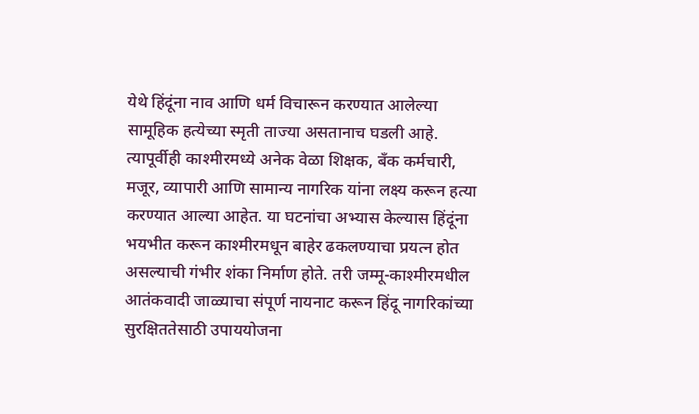येथे हिंदूंना नाव आणि धर्म विचारून करण्यात आलेल्या सामूहिक हत्येच्या स्मृती ताज्या असतानाच घडली आहे. त्यापूर्वीही काश्मीरमध्ये अनेक वेळा शिक्षक, बँक कर्मचारी, मजूर, व्यापारी आणि सामान्य नागरिक यांना लक्ष्य करून हत्या करण्यात आल्या आहेत. या घटनांचा अभ्यास केल्यास हिंदूंना भयभीत करून काश्मीरमधून बाहेर ढकलण्याचा प्रयत्न होत असल्याची गंभीर शंका निर्माण होते. तरी जम्मू-काश्मीरमधील आतंकवादी जाळ्याचा संपूर्ण नायनाट करून हिंदू नागरिकांच्या सुरक्षिततेसाठी उपाययोजना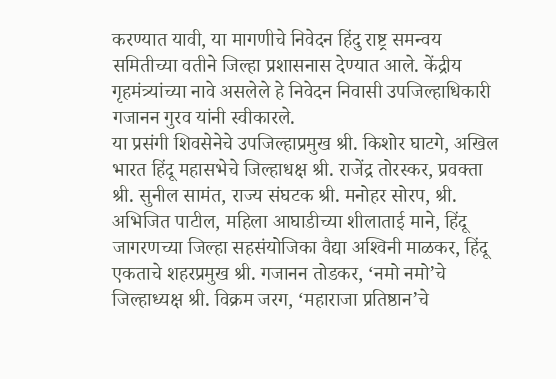करण्यात यावी, या मागणीचे निवेदन हिंदु राष्ट्र समन्वय समितीच्या वतीने जिल्हा प्रशासनास देण्यात आले. केंद्रीय गृहमंत्र्यांच्या नावे असलेले हे निवेदन निवासी उपजिल्हाधिकारी गजानन गुरव यांनी स्वीकारले.
या प्रसंगी शिवसेनेचे उपजिल्हाप्रमुख श्री. किशोर घाटगे, अखिल भारत हिंदू महासभेचे जिल्हाधक्ष श्री. राजेंद्र तोरस्कर, प्रवक्ता श्री. सुनील सामंत, राज्य संघटक श्री. मनोहर सोरप, श्री. अभिजित पाटील, महिला आघाडीच्या शीलाताई माने, हिंदू जागरणच्या जिल्हा सहसंयोजिका वैद्या अश्‍विनी माळकर, हिंदू एकताचे शहरप्रमुख श्री. गजानन तोडकर, ‘नमो नमो’चे जिल्हाध्यक्ष श्री. विक्रम जरग, ‘महाराजा प्रतिष्ठान’चे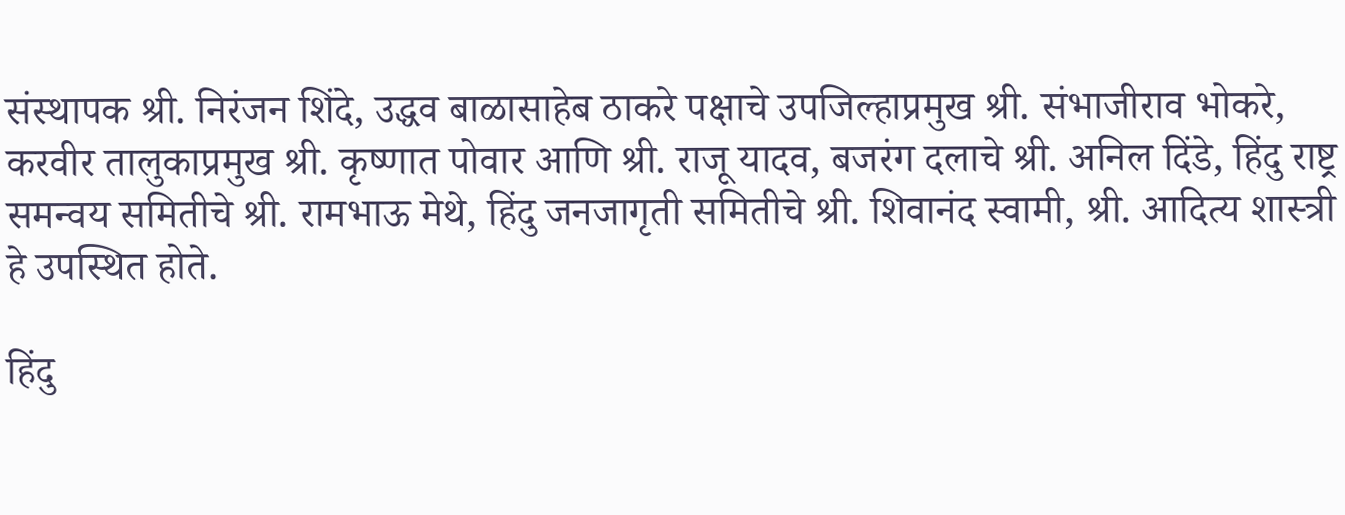संस्थापक श्री. निरंजन शिंदे, उद्धव बाळासाहेब ठाकरे पक्षाचे उपजिल्हाप्रमुख श्री. संभाजीराव भोकरे, करवीर तालुकाप्रमुख श्री. कृष्णात पोवार आणि श्री. राजू यादव, बजरंग दलाचे श्री. अनिल दिंडे, हिंदु राष्ट्र समन्वय समितीचे श्री. रामभाऊ मेथे, हिंदु जनजागृती समितीचे श्री. शिवानंद स्वामी, श्री. आदित्य शास्त्री हे उपस्थित होते.

हिंदु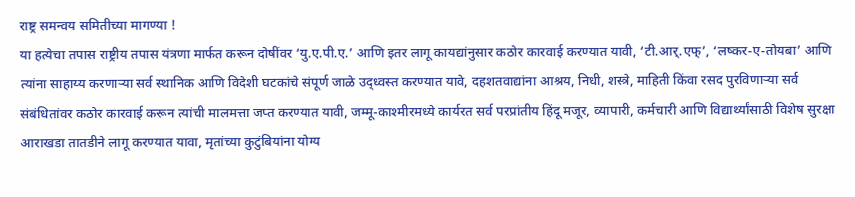राष्ट्र समन्वय समितीच्या मागण्या !
या हत्येचा तपास राष्ट्रीय तपास यंत्रणा मार्फत करून दोषींवर ‘यु.ए.पी.ए.’ आणि इतर लागू कायद्यांनुसार कठोर कारवाई करण्यात यावी, ‘टी.आर्.एफ्’, ‘लष्कर-ए-तोयबा’ आणि त्यांना साहाय्य करणार्‍या सर्व स्थानिक आणि विदेशी घटकांचे संपूर्ण जाळे उद्ध्वस्त करण्यात यावे, दहशतवाद्यांना आश्रय, निधी, शस्त्रे, माहिती किंवा रसद पुरविणार्‍या सर्व संबंधितांवर कठोर कारवाई करून त्यांची मालमत्ता जप्त करण्यात यावी, जम्मू-काश्मीरमध्ये कार्यरत सर्व परप्रांतीय हिंदू मजूर, व्यापारी, कर्मचारी आणि विद्यार्थ्यांसाठी विशेष सुरक्षा आराखडा तातडीने लागू करण्यात यावा, मृतांच्या कुटुंबियांना योग्य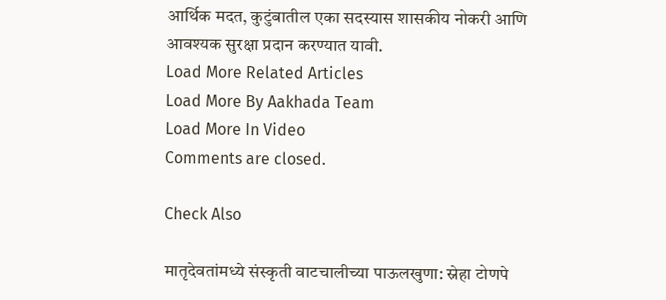आर्थिक मदत, कुटुंबातील एका सदस्यास शासकीय नोकरी आणि आवश्यक सुरक्षा प्रदान करण्यात यावी.
Load More Related Articles
Load More By Aakhada Team
Load More In Video
Comments are closed.

Check Also

मातृदेवतांमध्ये संस्कृती वाटचालीच्या पाऊलखुणा: स्नेहा टोणपे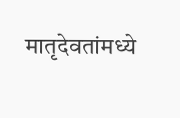मातृदेवतांमध्ये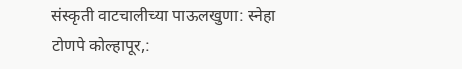संस्कृती वाटचालीच्या पाऊलखुणा: स्नेहा टोणपे कोल्हापूर,: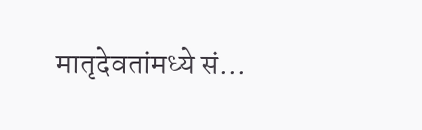मातृदेवतांमध्ये सं…